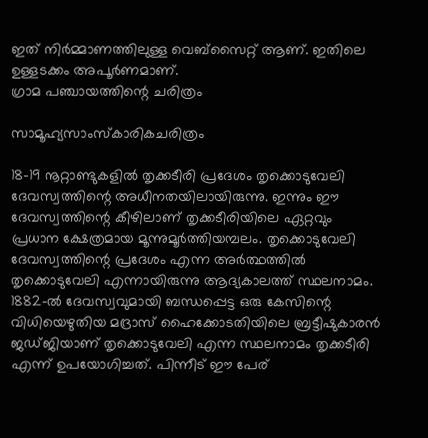ഇത് നിർമ്മാണത്തിലുള്ള വെബ്സൈറ്റ് ആണ്. ഇതിലെ ഉള്ളടക്കം അപൂർണമാണ്.
ഗ്രാമ പഞ്ചായത്തിന്റെ ചരിത്രം

സാമൂഹ്യസാംസ്കാരികചരിത്രം

18-19 നൂറ്റാണ്ടുകളില്‍ തൃക്കടീരി പ്രദേശം തൃക്കൊടുവേലി ദേവസ്വത്തിന്റെ അധീനതയിലായിരുന്നു. ഇന്നും ഈ ദേവസ്വത്തിന്റെ കീഴിലാണ് തൃക്കടീരിയിലെ ഏറ്റവും പ്രധാന ക്ഷേത്രമായ മൂന്നുമൂര്‍ത്തിയമ്പലം. തൃക്കൊടുവേലി ദേവസ്വത്തിന്റെ പ്രദേശം എന്ന അര്‍ത്ഥത്തില്‍ തൃക്കൊടുവേലി എന്നായിരുന്നു ആദ്യകാലത്ത് സ്ഥലനാമം. 1882-ല്‍ ദേവസ്വവുമായി ബന്ധപ്പെട്ട ഒരു കേസിന്റെ വിധിയെഴുതിയ മദ്രാസ് ഹൈക്കോടതിയിലെ ബ്രട്ടീഷുകാരന്‍ ജഡ്ജിയാണ് തൃക്കൊടുവേലി എന്ന സ്ഥലനാമം തൃക്കടീരി എന്ന് ഉപയോഗിച്ചത്. പിന്നീട് ഈ പേര്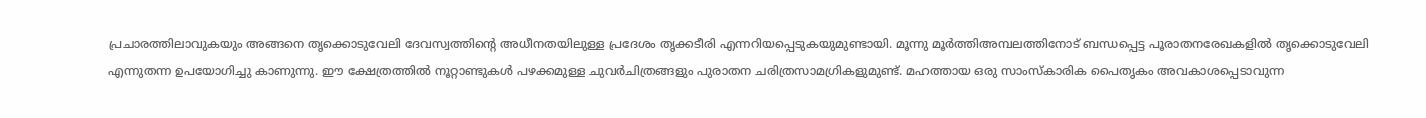പ്രചാരത്തിലാവുകയും അങ്ങനെ തൃക്കൊടുവേലി ദേവസ്വത്തിന്റെ അധീനതയിലുള്ള പ്രദേശം തൃക്കടീരി എന്നറിയപ്പെടുകയുമുണ്ടായി. മൂന്നു മൂര്‍ത്തിഅമ്പലത്തിനോട് ബന്ധപ്പെട്ട പൂരാതനരേഖകളില്‍ തൃക്കൊടുവേലി എന്നുതന്ന ഉപയോഗിച്ചു കാണുന്നു. ഈ ക്ഷേത്രത്തില്‍ നൂറ്റാണ്ടുകള്‍ പഴക്കമുള്ള ചുവര്‍ചിത്രങ്ങളും പുരാതന ചരിത്രസാമഗ്രികളുമുണ്ട്. മഹത്തായ ഒരു സാംസ്കാരിക പൈതൃകം അവകാശപ്പെടാവുന്ന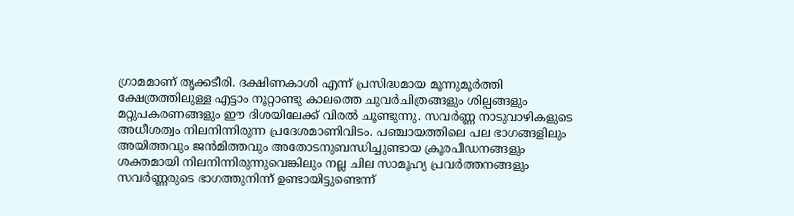ഗ്രാമമാണ് തൃക്കടീരി. ദക്ഷിണകാശി എന്ന് പ്രസിദ്ധമായ മൂന്നുമൂര്‍ത്തി ക്ഷേത്രത്തിലുള്ള എട്ടാം നൂറ്റാണ്ടു കാലത്തെ ചുവര്‍ചിത്രങ്ങളും ശില്പങ്ങളും മറ്റുപകരണങ്ങളും ഈ ദിശയിലേക്ക് വിരല്‍ ചൂണ്ടുന്നു. സവര്‍ണ്ണ നാടുവാഴികളുടെ അധീശത്വം നിലനിന്നിരുന്ന പ്രദേശമാണിവിടം. പഞ്ചായത്തിലെ പല ഭാഗങ്ങളിലും അയിത്തവും ജന്‍മിത്തവും അതോടനുബന്ധിച്ചുണ്ടായ ക്രൂരപീഡനങ്ങളും ശക്തമായി നിലനിന്നിരുന്നുവെങ്കിലും നല്ല ചില സാമൂഹ്യ പ്രവര്‍ത്തനങ്ങളും സവര്‍ണ്ണരുടെ ഭാഗത്തുനിന്ന് ഉണ്ടായിട്ടുണ്ടെന്ന്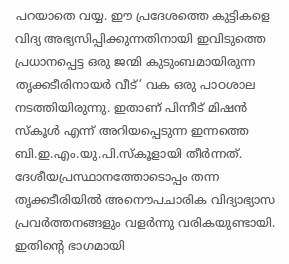പറയാതെ വയ്യ. ഈ പ്രദേശത്തെ കുട്ടികളെ വിദ്യ അഭ്യസിപ്പിക്കുന്നതിനായി ഇവിടുത്തെ പ്രധാനപ്പെട്ട ഒരു ജന്മി കുടുംബമായിരുന്ന തൃക്കടീരിനായര്‍ വീട്’ വക ഒരു പാഠശാല നടത്തിയിരുന്നു. ഇതാണ് പിന്നീട് മിഷന്‍ സ്കൂള്‍ എന്ന് അറിയപ്പെടുന്ന ഇന്നത്തെ ബി.ഇ.എം.യു.പി.സ്കൂളായി തീര്‍ന്നത്. ദേശീയപ്രസ്ഥാനത്തോടൊപ്പം തന്ന തൃക്കടീരിയില്‍ അനൌപചാരിക വിദ്യാഭ്യാസ പ്രവര്‍ത്തനങ്ങളും വളര്‍ന്നു വരികയുണ്ടായി. ഇതിന്റെ ഭാഗമായി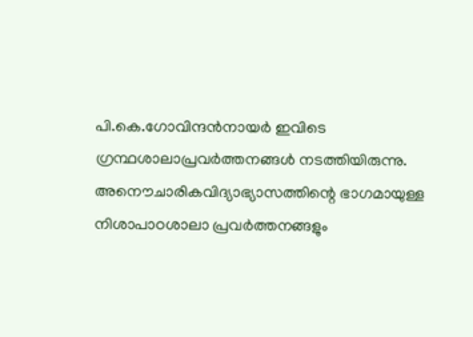പി.കെ.ഗോവിന്ദന്‍നായര്‍ ഇവിടെ ഗ്രന്ഥശാലാപ്രവര്‍ത്തനങ്ങള്‍ നടത്തിയിരുന്നു. അനൌചാരികവിദ്യാഭ്യാസത്തിന്റെ ഭാഗമായുള്ള നിശാപാഠശാലാ പ്രവര്‍ത്തനങ്ങളും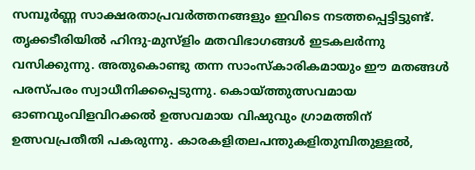സമ്പൂര്‍ണ്ണ സാക്ഷരതാപ്രവര്‍ത്തനങ്ങളും ഇവിടെ നടത്തപ്പെട്ടിട്ടുണ്ട്. തൃക്കടീരിയില്‍ ഹിന്ദു-മുസ്ളിം മതവിഭാഗങ്ങള്‍ ഇടകലര്‍ന്നു വസിക്കുന്നു. അതുകൊണ്ടു തന്ന സാംസ്കാരികമായും ഈ മതങ്ങള്‍ പരസ്പരം സ്വാധീനിക്കപ്പെടുന്നു. കൊയ്ത്തുത്സവമായ ഓണവുംവിളവിറക്കല്‍ ഉത്സവമായ വിഷുവും ഗ്രാമത്തിന് ഉത്സവപ്രതീതി പകരുന്നു. കാരകളിതലപന്തുകളിതുമ്പിതുള്ളല്‍,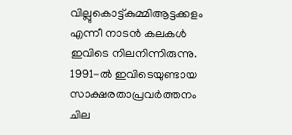വില്ലുകൊട്ട്കുമ്മിആട്ടക്കളം എന്നീ നാടന്‍ കലകള്‍ ഇവിടെ നിലനിന്നിരുന്നു. 1991-ല്‍ ഇവിടെയുണ്ടായ സാക്ഷരതാപ്രവര്‍ത്തനം ചില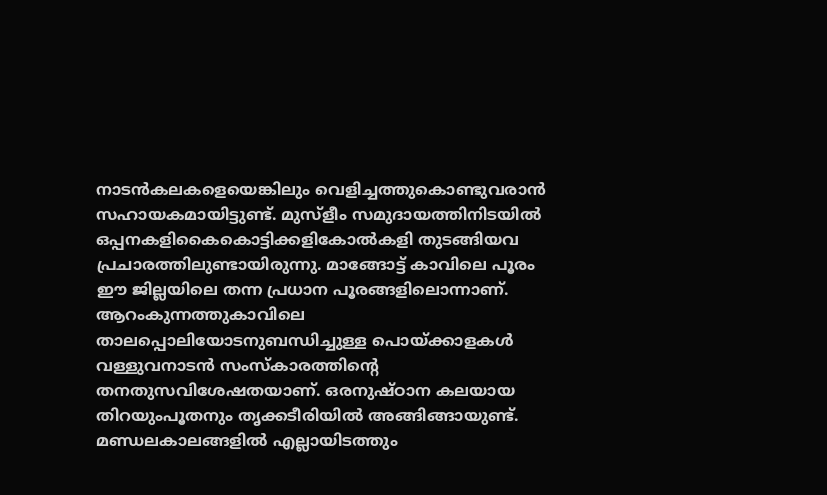നാടന്‍കലകളെയെങ്കിലും വെളിച്ചത്തുകൊണ്ടുവരാന്‍ സഹായകമായിട്ടുണ്ട്. മുസ്ളീം സമുദായത്തിനിടയില്‍ ഒപ്പനകളികൈകൊട്ടിക്കളികോല്‍കളി തുടങ്ങിയവ പ്രചാരത്തിലുണ്ടായിരുന്നു. മാങ്ങോട്ട് കാവിലെ പൂരം ഈ ജില്ലയിലെ തന്ന പ്രധാന പൂരങ്ങളിലൊന്നാണ്. ആറംകുന്നത്തുകാവിലെ താലപ്പൊലിയോടനുബന്ധിച്ചുള്ള പൊയ്ക്കാളകള്‍ വള്ളുവനാടന്‍ സംസ്കാരത്തിന്റെ തനതുസവിശേഷതയാണ്. ഒരനുഷ്ഠാന കലയായ തിറയുംപൂതനും തൃക്കടീരിയില്‍ അങ്ങിങ്ങായുണ്ട്. മണ്ഡലകാലങ്ങളില്‍ എല്ലായിടത്തും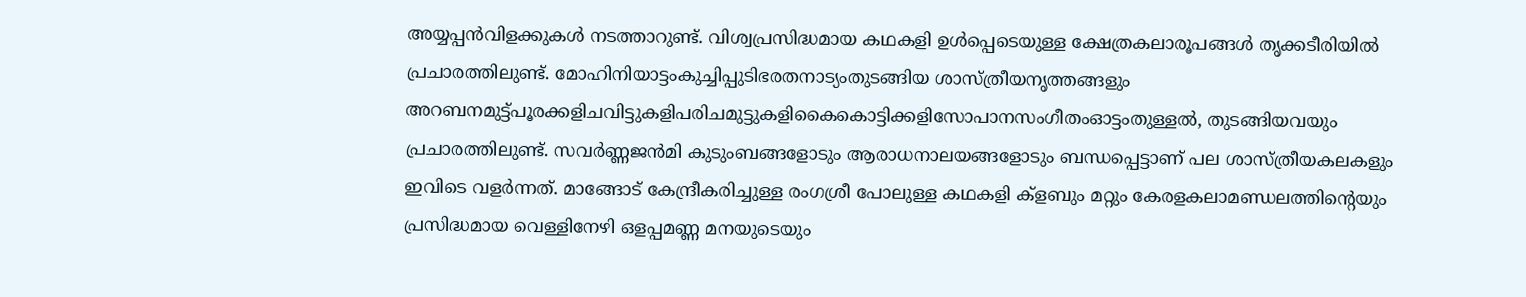അയ്യപ്പന്‍വിളക്കുകള്‍ നടത്താറുണ്ട്. വിശ്വപ്രസിദ്ധമായ കഥകളി ഉള്‍പ്പെടെയുള്ള ക്ഷേത്രകലാരൂപങ്ങള്‍ തൃക്കടീരിയില്‍ പ്രചാരത്തിലുണ്ട്. മോഹിനിയാട്ടംകുച്ചിപ്പുടിഭരതനാട്യംതുടങ്ങിയ ശാസ്ത്രീയനൃത്തങ്ങളും അറബനമുട്ട്പൂരക്കളിചവിട്ടുകളിപരിചമുട്ടുകളികൈകൊട്ടിക്കളിസോപാനസംഗീതംഓട്ടംതുള്ളല്‍, തുടങ്ങിയവയും പ്രചാരത്തിലുണ്ട്. സവര്‍ണ്ണജന്‍മി കുടുംബങ്ങളോടും ആരാധനാലയങ്ങളോടും ബന്ധപ്പെട്ടാണ് പല ശാസ്ത്രീയകലകളും ഇവിടെ വളര്‍ന്നത്. മാങ്ങോട് കേന്ദ്രീകരിച്ചുള്ള രംഗശ്രീ പോലുള്ള കഥകളി ക്ളബും മറ്റും കേരളകലാമണ്ഡലത്തിന്റെയും പ്രസിദ്ധമായ വെള്ളിനേഴി ഒളപ്പമണ്ണ മനയുടെയും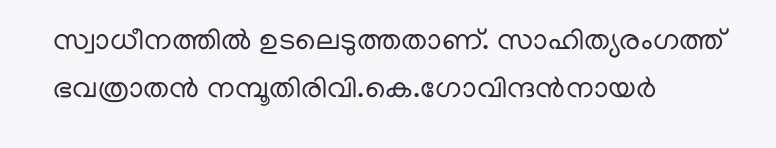സ്വാധീനത്തില്‍ ഉടലെടുത്തതാണ്. സാഹിത്യരംഗത്ത് ഭവത്രാതന്‍ നമ്പൂതിരിവി.കെ.ഗോവിന്ദന്‍നായര്‍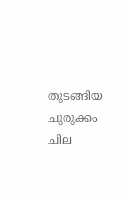തുടങ്ങിയ ചുരുക്കം ചില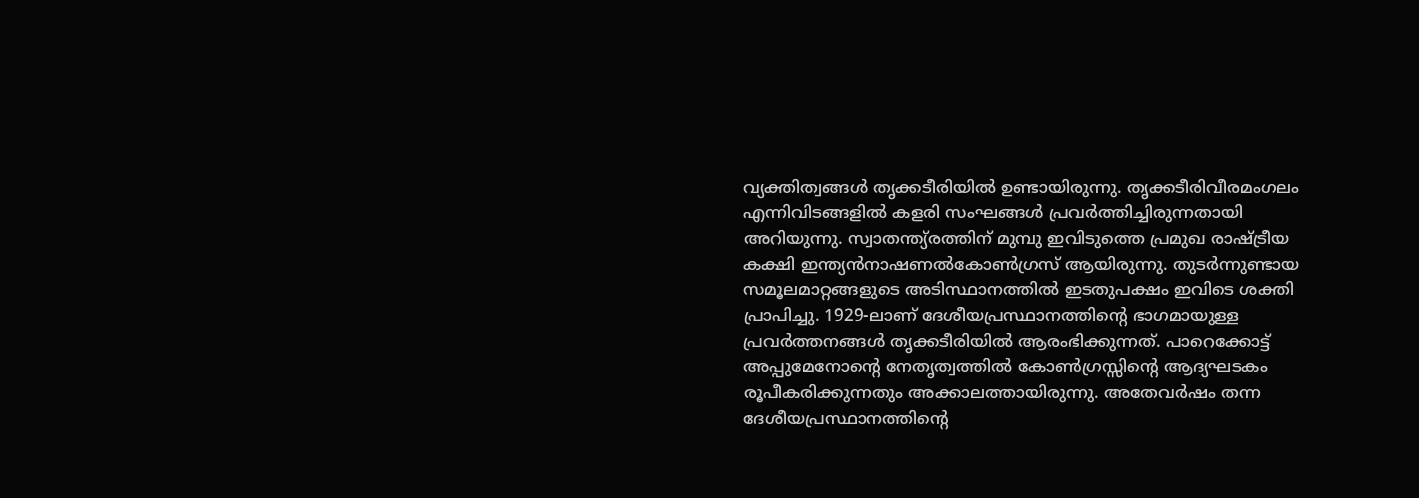വ്യക്തിത്വങ്ങള്‍ തൃക്കടീരിയില്‍ ഉണ്ടായിരുന്നു. തൃക്കടീരിവീരമംഗലം എന്നിവിടങ്ങളില്‍ കളരി സംഘങ്ങള്‍ പ്രവര്‍ത്തിച്ചിരുന്നതായി അറിയുന്നു. സ്വാതന്ത്യ്രത്തിന് മുമ്പു ഇവിടുത്തെ പ്രമുഖ രാഷ്ട്രീയ കക്ഷി ഇന്ത്യന്‍നാഷണല്‍കോണ്‍ഗ്രസ് ആയിരുന്നു. തുടര്‍ന്നുണ്ടായ സമൂലമാറ്റങ്ങളുടെ അടിസ്ഥാനത്തില്‍ ഇടതുപക്ഷം ഇവിടെ ശക്തി പ്രാപിച്ചു. 1929-ലാണ് ദേശീയപ്രസ്ഥാനത്തിന്റെ ഭാഗമായുള്ള പ്രവര്‍ത്തനങ്ങള്‍ തൃക്കടീരിയില്‍ ആരംഭിക്കുന്നത്. പാറെക്കോട്ട് അപ്പുമേനോന്റെ നേതൃത്വത്തില്‍ കോണ്‍ഗ്രസ്സിന്റെ ആദ്യഘടകം രൂപീകരിക്കുന്നതും അക്കാലത്തായിരുന്നു. അതേവര്‍ഷം തന്ന ദേശീയപ്രസ്ഥാനത്തിന്റെ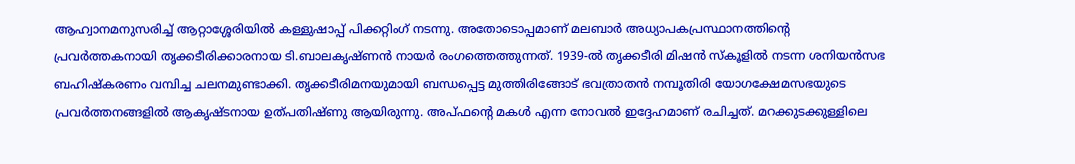ആഹ്വാനമനുസരിച്ച് ആറ്റാശ്ശേരിയില്‍ കള്ളുഷാപ്പ് പിക്കറ്റിംഗ് നടന്നു. അതോടൊപ്പമാണ് മലബാര്‍ അധ്യാപകപ്രസ്ഥാനത്തിന്റെ പ്രവര്‍ത്തകനായി തൃക്കടീരിക്കാരനായ ടി.ബാലകൃഷ്ണന്‍ നായര്‍ രംഗത്തെത്തുന്നത്. 1939-ല്‍ തൃക്കടീരി മിഷന്‍ സ്കൂളില്‍ നടന്ന ശനിയന്‍സഭ ബഹിഷ്കരണം വമ്പിച്ച ചലനമുണ്ടാക്കി. തൃക്കടീരിമനയുമായി ബന്ധപ്പെട്ട മുത്തിരിങ്ങോട് ഭവത്രാതന്‍ നമ്പൂതിരി യോഗക്ഷേമസഭയുടെ പ്രവര്‍ത്തനങ്ങളില്‍ ആകൃഷ്ടനായ ഉത്പതിഷ്ണു ആയിരുന്നു. അപ്ഫന്റെ മകള്‍ എന്ന നോവല്‍ ഇദ്ദേഹമാണ് രചിച്ചത്. മറക്കുടക്കുള്ളിലെ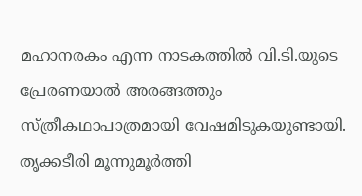മഹാനരകം എന്ന നാടകത്തില്‍ വി.ടി.യുടെ പ്രേരണയാല്‍ അരങ്ങത്തും സ്ത്രീകഥാപാത്രമായി വേഷമിടുകയുണ്ടായി. തൃക്കടീരി മൂന്നുമൂര്‍ത്തി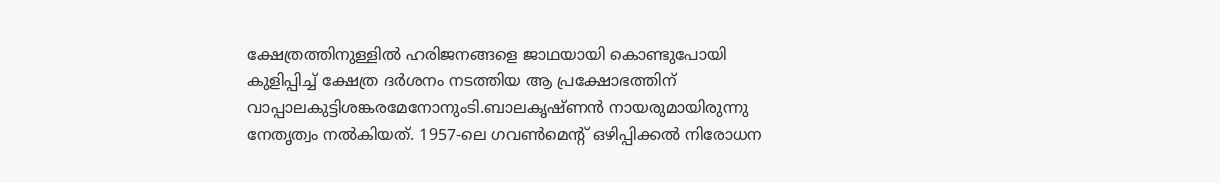ക്ഷേത്രത്തിനുള്ളില്‍ ഹരിജനങ്ങളെ ജാഥയായി കൊണ്ടുപോയി കുളിപ്പിച്ച് ക്ഷേത്ര ദര്‍ശനം നടത്തിയ ആ പ്രക്ഷോഭത്തിന് വാപ്പാലകുട്ടിശങ്കരമേനോനുംടി.ബാലകൃഷ്ണന്‍ നായരുമായിരുന്നു നേതൃത്വം നല്‍കിയത്. 1957-ലെ ഗവണ്‍മെന്റ് ഒഴിപ്പിക്കല്‍ നിരോധന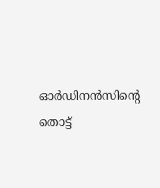ഓര്‍ഡിനന്‍സിന്റെ തൊട്ട്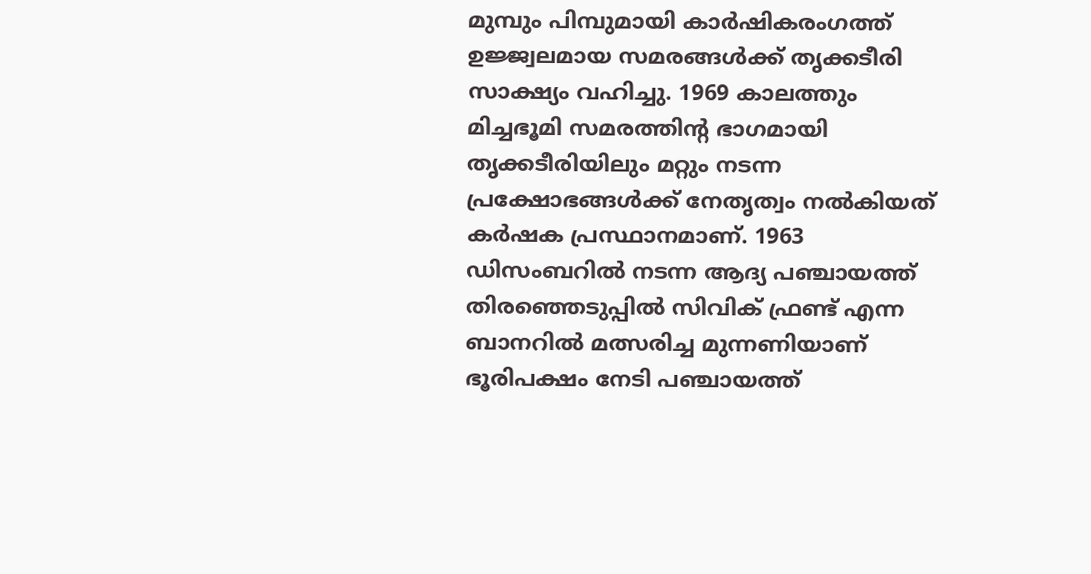മുമ്പും പിമ്പുമായി കാര്‍ഷികരംഗത്ത് ഉജ്ജ്വലമായ സമരങ്ങള്‍ക്ക് തൃക്കടീരി സാക്ഷ്യം വഹിച്ചു. 1969 കാലത്തും മിച്ചഭൂമി സമരത്തിന്റ ഭാഗമായി തൃക്കടീരിയിലും മറ്റും നടന്ന പ്രക്ഷോഭങ്ങള്‍ക്ക് നേതൃത്വം നല്‍കിയത് കര്‍ഷക പ്രസ്ഥാനമാണ്. 1963 ഡിസംബറില്‍ നടന്ന ആദ്യ പഞ്ചായത്ത് തിരഞ്ഞെടുപ്പില്‍ സിവിക് ഫ്രണ്ട് എന്ന ബാനറില്‍ മത്സരിച്ച മുന്നണിയാണ് ഭൂരിപക്ഷം നേടി പഞ്ചായത്ത്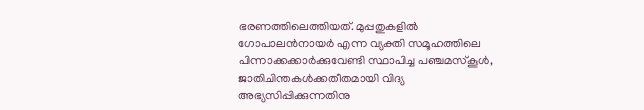ഭരണത്തിലെത്തിയത്. മുപ്പതുകളില്‍ ഗോപാലന്‍നായര്‍ എന്ന വ്യക്തി സമൂഹത്തിലെ പിന്നാക്കക്കാര്‍ക്കുവേണ്ടി സ്ഥാപിച്ച പഞ്ചമസ്കൂള്‍, ജാതിചിന്തകള്‍ക്കതീതമായി വിദ്യ അഭ്യസിപ്പിക്കുന്നതിനു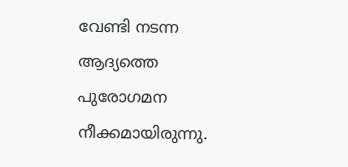വേണ്ടി നടന്ന ആദ്യത്തെ പുരോഗമന നീക്കമായിരുന്നു.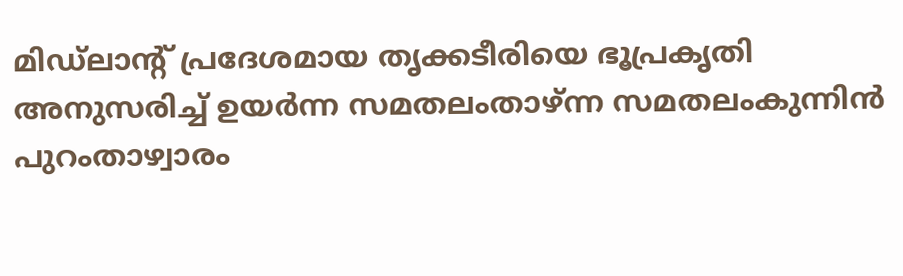മിഡ്ലാന്റ് പ്രദേശമായ തൃക്കടീരിയെ ഭൂപ്രകൃതി അനുസരിച്ച് ഉയര്‍ന്ന സമതലംതാഴ്ന്ന സമതലംകുന്നിന്‍ പുറംതാഴ്വാരം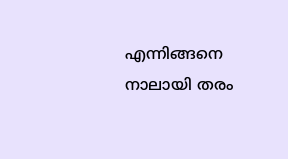എന്നിങ്ങനെ നാലായി തരം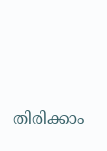തിരിക്കാം